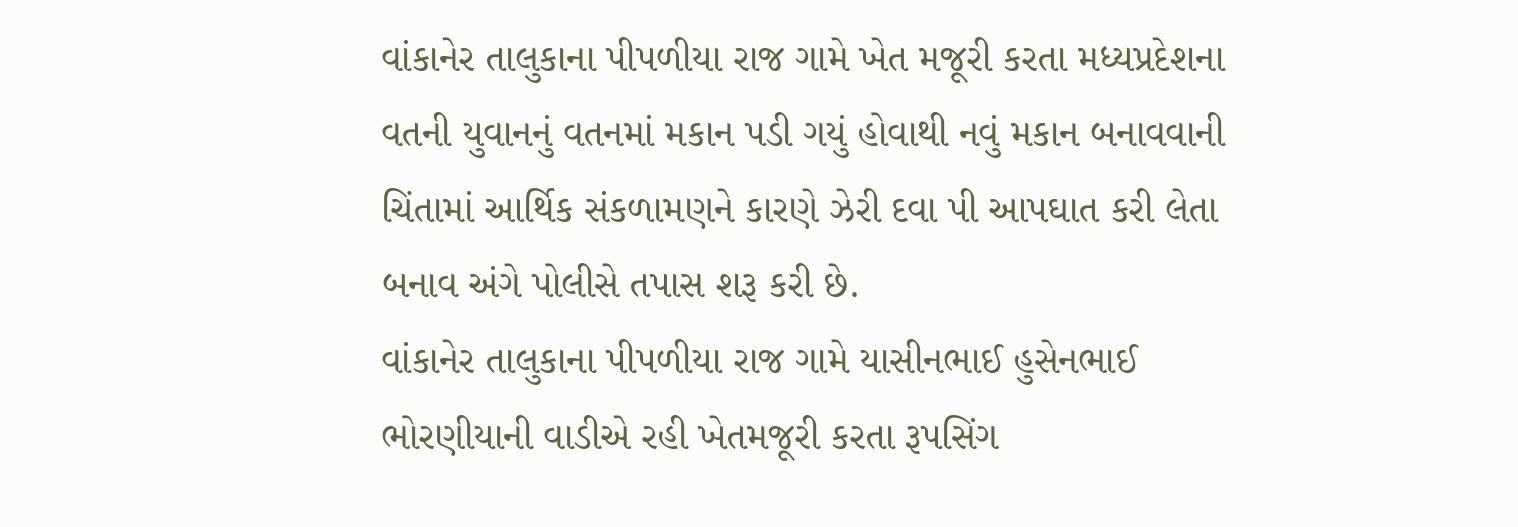વાંકાનેર તાલુકાના પીપળીયા રાજ ગામે ખેત મજૂરી કરતા મધ્યપ્રદેશના વતની યુવાનનું વતનમાં મકાન પડી ગયું હોવાથી નવું મકાન બનાવવાની ચિંતામાં આર્થિક સંકળામણને કારણે ઝેરી દવા પી આપઘાત કરી લેતા બનાવ અંગે પોલીસે તપાસ શરૂ કરી છે.
વાંકાનેર તાલુકાના પીપળીયા રાજ ગામે યાસીનભાઈ હુસેનભાઈ ભોરણીયાની વાડીએ રહી ખેતમજૂરી કરતા રૂપસિંગ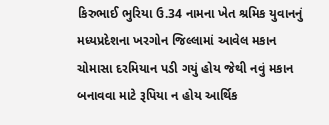કિરુભાઈ ભુરિયા ઉ.34 નામના ખેત શ્રમિક યુવાનનું મધ્યપ્રદેશના ખરગોન જિલ્લામાં આવેલ મકાન ચોમાસા દરમિયાન પડી ગયું હોય જેથી નવું મકાન બનાવવા માટે રૂપિયા ન હોય આર્થિક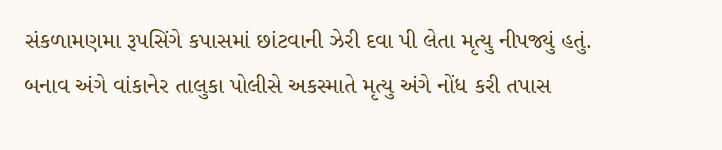સંકળામણમા રૂપસિંગે કપાસમાં છાંટવાની ઝેરી દવા પી લેતા મૃત્યુ નીપજ્યું હતું. બનાવ અંગે વાંકાનેર તાલુકા પોલીસે અકસ્માતે મૃત્યુ અંગે નોંધ કરી તપાસ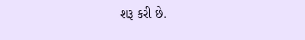શરૂ કરી છે.